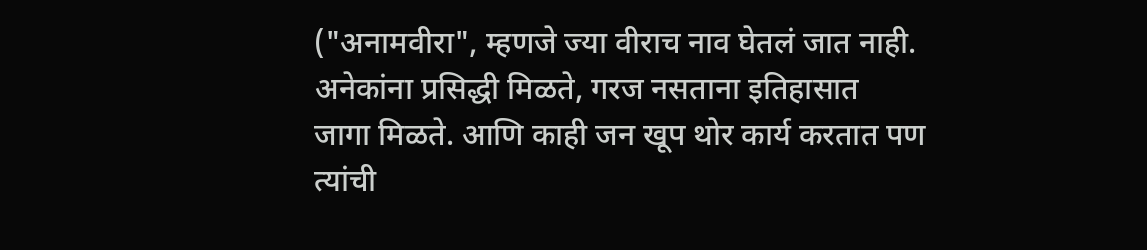("अनामवीरा", म्हणजे ज्या वीराच नाव घेतलं जात नाही.
अनेकांना प्रसिद्धी मिळते, गरज नसताना इतिहासात
जागा मिळते. आणि काही जन खूप थोर कार्य करतात पण
त्यांची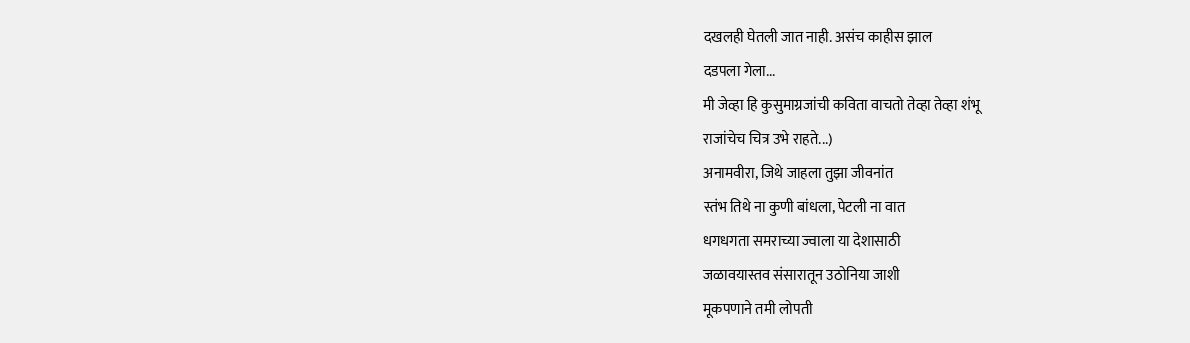दखलही घेतली जात नाही. असंच काहीस झाल
दडपला गेला...
मी जेव्हा हि कुसुमाग्रजांची कविता वाचतो तेव्हा तेव्हा शंभू
राजांचेच चित्र उभे राहते...)
अनामवीरा, जिथे जाहला तुझा जीवनांत
स्तंभ तिथे ना कुणी बांधला, पेटली ना वात
धगधगता समराच्या ज्वाला या देशासाठी
जळावयास्तव संसारातून उठोनिया जाशी
मूकपणाने तमी लोपती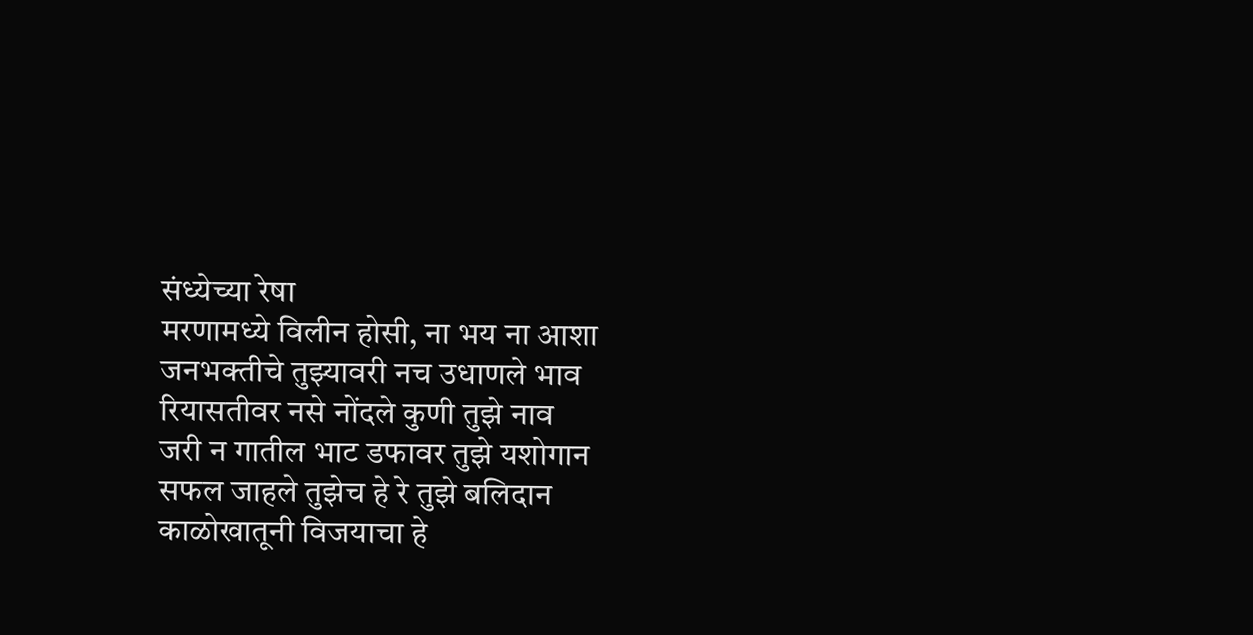संध्येच्या रेषा
मरणामध्ये विलीन होसी, ना भय ना आशा
जनभक्तीचे तुझ्यावरी नच उधाणले भाव
रियासतीवर नसे नोंदले कुणी तुझे नाव
जरी न गातील भाट डफावर तुझे यशोगान
सफल जाहले तुझेच हे रे तुझे बलिदान
काळोखातूनी विजयाचा हे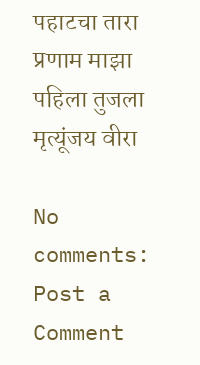पहाटचा तारा
प्रणाम माझा पहिला तुजला मृत्यूंजय वीरा

No comments:
Post a Comment